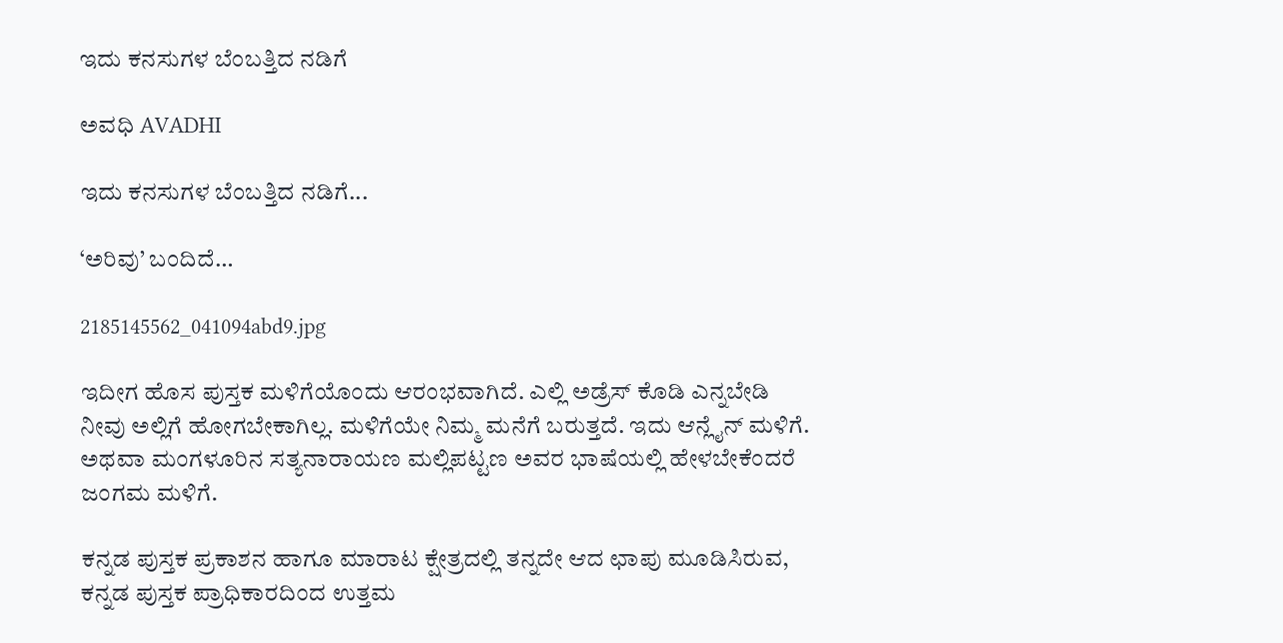ಇದು ಕನಸುಗಳ ಬೆಂಬತ್ತಿದ ನಡಿಗೆ‍

ಅವಧಿ AVADHI

ಇದು ಕನಸುಗಳ ಬೆಂಬತ್ತಿದ ನಡಿಗೆ...

‘ಅರಿವು’ ಬಂದಿದೆ…

2185145562_041094abd9.jpg

ಇದೀಗ ಹೊಸ ಪುಸ್ತಕ ಮಳಿಗೆಯೊಂದು ಆರಂಭವಾಗಿದೆ. ಎಲ್ಲಿ ಅಡ್ರೆಸ್ ಕೊಡಿ ಎನ್ನಬೇಡಿ ನೀವು ಅಲ್ಲಿಗೆ ಹೋಗಬೇಕಾಗಿಲ್ಲ. ಮಳಿಗೆಯೇ ನಿಮ್ಮ ಮನೆಗೆ ಬರುತ್ತದೆ. ಇದು ಆನ್ಲೈನ್ ಮಳಿಗೆ. ಅಥವಾ ಮಂಗಳೂರಿನ ಸತ್ಯನಾರಾಯಣ ಮಲ್ಲಿಪಟ್ಟಣ ಅವರ ಭಾಷೆಯಲ್ಲಿ ಹೇಳಬೇಕೆಂದರೆ ಜಂಗಮ ಮಳಿಗೆ.

ಕನ್ನಡ ಪುಸ್ತಕ ಪ್ರಕಾಶನ ಹಾಗೂ ಮಾರಾಟ ಕ್ಷೇತ್ರದಲ್ಲಿ ತನ್ನದೇ ಆದ ಛಾಪು ಮೂಡಿಸಿರುವ, ಕನ್ನಡ ಪುಸ್ತಕ ಪ್ರಾಧಿಕಾರದಿಂದ ಉತ್ತಮ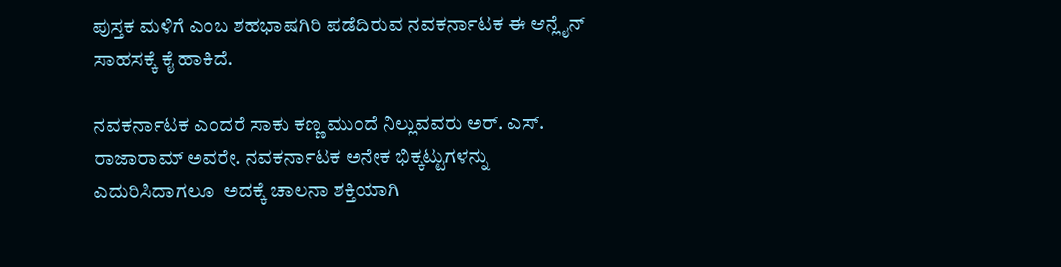ಪುಸ್ತಕ ಮಳಿಗೆ ಎಂಬ ಶಹಭಾಷಗಿರಿ ಪಡೆದಿರುವ ನವಕರ್ನಾಟಕ ಈ ಆನ್ಲೈನ್ ಸಾಹಸಕ್ಕೆ ಕೈ ಹಾಕಿದೆ.

ನವಕರ್ನಾಟಕ ಎಂದರೆ ಸಾಕು ಕಣ್ಣ ಮುಂದೆ ನಿಲ್ಲುವವರು ಅರ್. ಎಸ್. ರಾಜಾರಾಮ್ ಅವರೇ. ನವಕರ್ನಾಟಕ ಅನೇಕ ಭಿಕ್ಕಟ್ಟುಗಳನ್ನು ಎದುರಿಸಿದಾಗಲೂ  ಅದಕ್ಕೆ ಚಾಲನಾ ಶಕ್ತಿಯಾಗಿ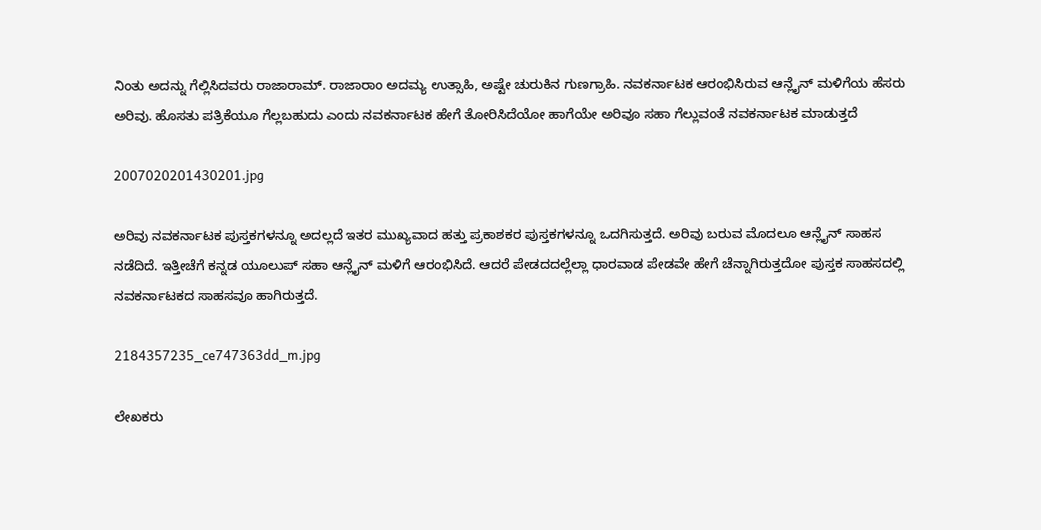ನಿಂತು ಅದನ್ನು ಗೆಲ್ಲಿಸಿದವರು ರಾಜಾರಾಮ್. ರಾಜಾರಾಂ ಅದಮ್ಯ ಉತ್ಸಾಹಿ, ಅಷ್ಟೇ ಚುರುಕಿನ ಗುಣಗ್ರಾಹಿ. ನವಕರ್ನಾಟಕ ಆರಂಭಿಸಿರುವ ಆನ್ಲೈನ್ ಮಳಿಗೆಯ ಹೆಸರು ಅರಿವು. ಹೊಸತು ಪತ್ರಿಕೆಯೂ ಗೆಲ್ಲಬಹುದು ಎಂದು ನವಕರ್ನಾಟಕ ಹೇಗೆ ತೋರಿಸಿದೆಯೋ ಹಾಗೆಯೇ ಅರಿವೂ ಸಹಾ ಗೆಲ್ಲುವಂತೆ ನವಕರ್ನಾಟಕ ಮಾಡುತ್ತದೆ

2007020201430201.jpg

ಅರಿವು ನವಕರ್ನಾಟಕ ಪುಸ್ತಕಗಳನ್ನೂ ಅದಲ್ಲದೆ ಇತರ ಮುಖ್ಯವಾದ ಹತ್ತು ಪ್ರಕಾಶಕರ ಪುಸ್ತಕಗಳನ್ನೂ ಒದಗಿಸುತ್ತದೆ. ಅರಿವು ಬರುವ ಮೊದಲೂ ಆನ್ಲೈನ್ ಸಾಹಸ ನಡೆದಿದೆ. ಇತ್ತೀಚೆಗೆ ಕನ್ನಡ ಯೂಲುಪ್ ಸಹಾ ಆನ್ಲೈನ್ ಮಳಿಗೆ ಆರಂಭಿಸಿದೆ. ಆದರೆ ಪೇಡದದಲ್ಲೆಲ್ಲಾ ಧಾರವಾಡ ಪೇಡವೇ ಹೇಗೆ ಚೆನ್ನಾಗಿರುತ್ತದೋ ಪುಸ್ತಕ ಸಾಹಸದಲ್ಲಿ ನವಕರ್ನಾಟಕದ ಸಾಹಸವೂ ಹಾಗಿರುತ್ತದೆ.

2184357235_ce747363dd_m.jpg

ಲೇಖಕರು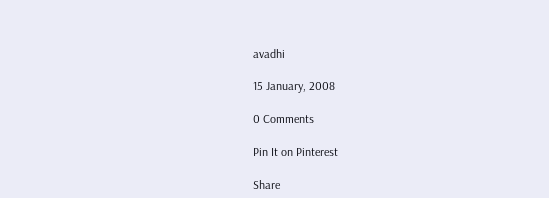avadhi

15 January, 2008

0 Comments

Pin It on Pinterest

Share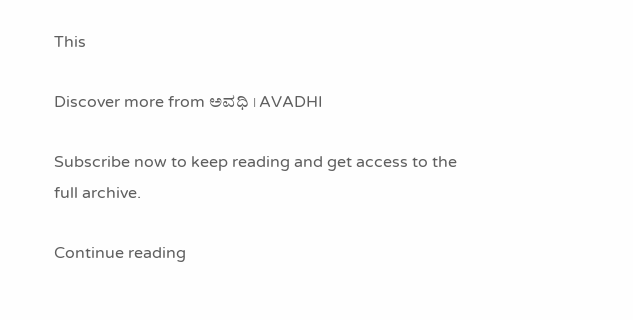This

Discover more from ಅವಧಿ । AVADHI

Subscribe now to keep reading and get access to the full archive.

Continue reading